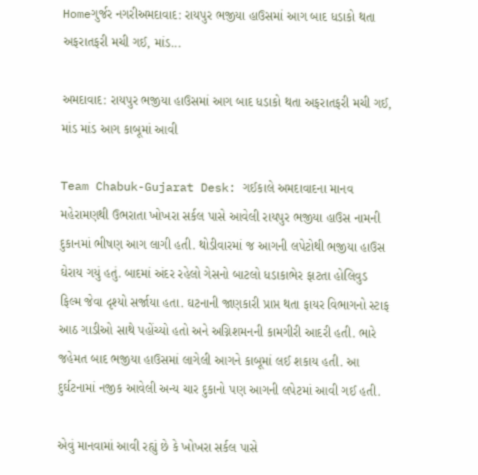Homeગુર્જર નગરીઅમદાવાદ: રાયપુર ભજીયા હાઉસમાં આગ બાદ ધડાકો થતા અફરાતફરી મચી ગઈ, માંડ...

અમદાવાદ: રાયપુર ભજીયા હાઉસમાં આગ બાદ ધડાકો થતા અફરાતફરી મચી ગઈ, માંડ માંડ આગ કાબૂમાં આવી

Team Chabuk-Gujarat Desk: ગઈકાલે અમદાવાદના માનવ મહેરામણથી ઉભરાતા ખોખરા સર્કલ પાસે આવેલી રાયપુર ભજીયા હાઉસ નામની દુકાનમાં ભીષણ આગ લાગી હતી. થોડીવારમાં જ આગની લપેટોથી ભજીયા હાઉસ ઘેરાય ગયું હતું. બાદમાં અંદર રહેલો ગેસનો બાટલો ધડાકાભેર ફાટતા હોલિવુડ ફિલ્મ જેવા દૃશ્યો સર્જાયા હતા. ઘટનાની જાણકારી પ્રાપ્ત થતા ફાયર વિભાગનો સ્ટાફ આઠ ગાડીઓ સાથે પહોંચ્યો હતો અને અગ્નિશમનની કામગીરી આદરી હતી. ભારે જહેમત બાદ ભજીયા હાઉસમાં લાગેલી આગને કાબૂમાં લઈ શકાય હતી. આ દુર્ઘટનામાં નજીક આવેલી અન્ય ચાર દુકાનો પણ આગની લપેટમાં આવી ગઈ હતી.

એવું માનવામાં આવી રહ્યું છે કે ખોખરા સર્કલ પાસે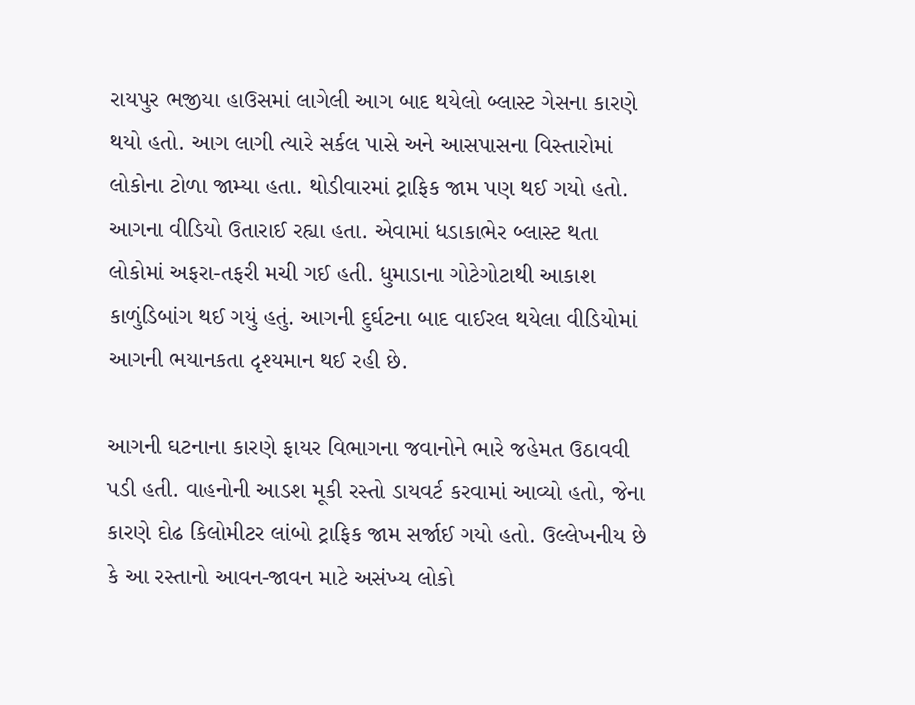રાયપુર ભજીયા હાઉસમાં લાગેલી આગ બાદ થયેલો બ્લાસ્ટ ગેસના કારણે થયો હતો. આગ લાગી ત્યારે સર્કલ પાસે અને આસપાસના વિસ્તારોમાં લોકોના ટોળા જામ્યા હતા. થોડીવારમાં ટ્રાફિક જામ પણ થઈ ગયો હતો. આગના વીડિયો ઉતારાઈ રહ્યા હતા. એવામાં ધડાકાભેર બ્લાસ્ટ થતા લોકોમાં અફરા-તફરી મચી ગઈ હતી. ધુમાડાના ગોટેગોટાથી આકાશ કાળુંડિબાંગ થઈ ગયું હતું. આગની દુર્ઘટના બાદ વાઈરલ થયેલા વીડિયોમાં  આગની ભયાનકતા દૃશ્યમાન થઈ રહી છે.

આગની ઘટનાના કારણે ફાયર વિભાગના જવાનોને ભારે જહેમત ઉઠાવવી પડી હતી. વાહનોની આડશ મૂકી રસ્તો ડાયવર્ટ કરવામાં આવ્યો હતો, જેના કારણે દોઢ કિલોમીટર લાંબો ટ્રાફિક જામ સર્જાઈ ગયો હતો. ઉલ્લેખનીય છે કે આ રસ્તાનો આવન-જાવન માટે અસંખ્ય લોકો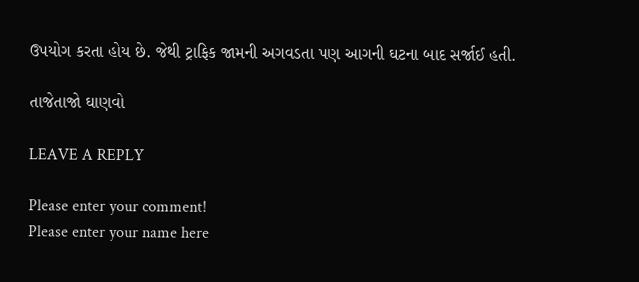ઉપયોગ કરતા હોય છે. જેથી ટ્રાફિક જામની અગવડતા પણ આગની ઘટના બાદ સર્જાઈ હતી.

તાજેતાજો ઘાણવો

LEAVE A REPLY

Please enter your comment!
Please enter your name here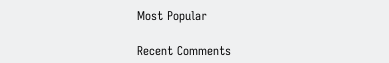Most Popular

Recent Comments